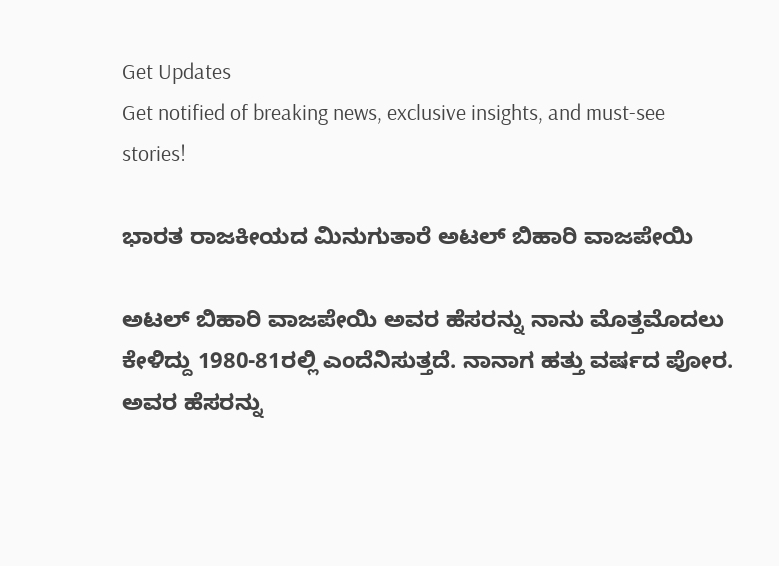Get Updates
Get notified of breaking news, exclusive insights, and must-see stories!

ಭಾರತ ರಾಜಕೀಯದ ಮಿನುಗುತಾರೆ ಅಟಲ್ ಬಿಹಾರಿ ವಾಜಪೇಯಿ

ಅಟಲ್ ಬಿಹಾರಿ ವಾಜಪೇಯಿ ಅವರ ಹೆಸರನ್ನು ನಾನು ಮೊತ್ತಮೊದಲು ಕೇಳಿದ್ದು 1980-81ರಲ್ಲಿ ಎಂದೆನಿಸುತ್ತದೆ. ನಾನಾಗ ಹತ್ತು ವರ್ಷದ ಪೋರ. ಅವರ ಹೆಸರನ್ನು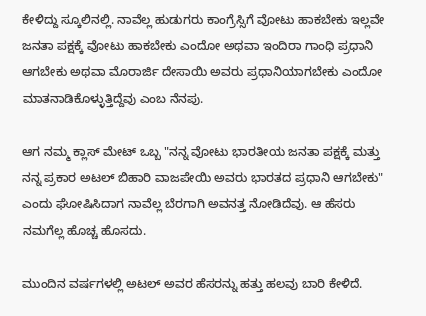ಕೇಳಿದ್ದು ಸ್ಕೂಲಿನಲ್ಲಿ. ನಾವೆಲ್ಲ ಹುಡುಗರು ಕಾಂಗ್ರೆಸ್ಸಿಗೆ ವೋಟು ಹಾಕಬೇಕು ಇಲ್ಲವೇ ಜನತಾ ಪಕ್ಷಕ್ಕೆ ವೋಟು ಹಾಕಬೇಕು ಎಂದೋ ಅಥವಾ ಇಂದಿರಾ ಗಾಂಧಿ ಪ್ರಧಾನಿ ಆಗಬೇಕು ಅಥವಾ ಮೊರಾರ್ಜಿ ದೇಸಾಯಿ ಅವರು ಪ್ರಧಾನಿಯಾಗಬೇಕು ಎಂದೋ ಮಾತನಾಡಿಕೊಳ್ಳುತ್ತಿದ್ದೆವು ಎಂಬ ನೆನಪು.

ಆಗ ನಮ್ಮ ಕ್ಲಾಸ್ ಮೇಟ್ ಒಬ್ಬ "ನನ್ನ ವೋಟು ಭಾರತೀಯ ಜನತಾ ಪಕ್ಷಕ್ಕೆ ಮತ್ತು ನನ್ನ ಪ್ರಕಾರ ಅಟಲ್ ಬಿಹಾರಿ ವಾಜಪೇಯಿ ಅವರು ಭಾರತದ ಪ್ರಧಾನಿ ಆಗಬೇಕು" ಎಂದು ಘೋಷಿಸಿದಾಗ ನಾವೆಲ್ಲ ಬೆರಗಾಗಿ ಅವನತ್ತ ನೋಡಿದೆವು. ಆ ಹೆಸರು ನಮಗೆಲ್ಲ ಹೊಚ್ಚ ಹೊಸದು.

ಮುಂದಿನ ವರ್ಷಗಳಲ್ಲಿ ಅಟಲ್ ಅವರ ಹೆಸರನ್ನು ಹತ್ತು ಹಲವು ಬಾರಿ ಕೇಳಿದೆ.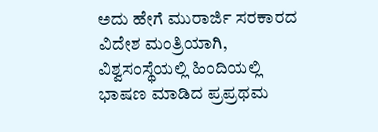ಅದು ಹೇಗೆ ಮುರಾರ್ಜಿ ಸರಕಾರದ ವಿದೇಶ ಮಂತ್ರಿಯಾಗಿ, ವಿಶ್ವಸಂಸ್ಥೆಯಲ್ಲಿ ಹಿಂದಿಯಲ್ಲಿ ಭಾಷಣ ಮಾಡಿದ ಪ್ರಪ್ರಥಮ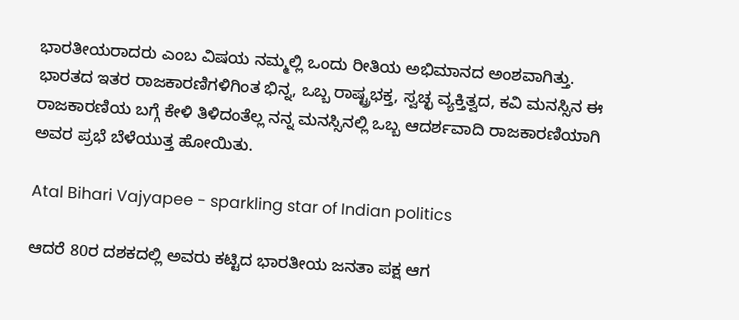ಭಾರತೀಯರಾದರು ಎಂಬ ವಿಷಯ ನಮ್ಮಲ್ಲಿ ಒಂದು ರೀತಿಯ ಅಭಿಮಾನದ ಅಂಶವಾಗಿತ್ತು. ಭಾರತದ ಇತರ ರಾಜಕಾರಣಿಗಳಿಗಿಂತ ಭಿನ್ನ, ಒಬ್ಬ ರಾಷ್ಟ್ರಭಕ್ತ, ಸ್ವಚ್ಛ ವ್ಯಕ್ತಿತ್ವದ, ಕವಿ ಮನಸ್ಸಿನ ಈ ರಾಜಕಾರಣಿಯ ಬಗ್ಗೆ ಕೇಳಿ ತಿಳಿದಂತೆಲ್ಲ ನನ್ನ ಮನಸ್ಸಿನಲ್ಲಿ ಒಬ್ಬ ಆದರ್ಶವಾದಿ ರಾಜಕಾರಣಿಯಾಗಿ ಅವರ ಪ್ರಭೆ ಬೆಳೆಯುತ್ತ ಹೋಯಿತು.

Atal Bihari Vajyapee - sparkling star of Indian politics

ಆದರೆ 80ರ ದಶಕದಲ್ಲಿ ಅವರು ಕಟ್ಟಿದ ಭಾರತೀಯ ಜನತಾ ಪಕ್ಷ ಆಗ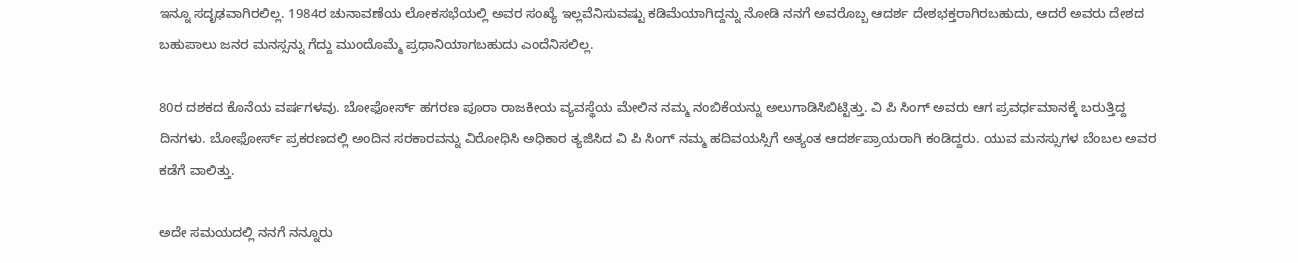ಇನ್ನೂ ಸದೃಢವಾಗಿರಲಿಲ್ಲ. 1984ರ ಚುನಾವಣೆಯ ಲೋಕಸಭೆಯಲ್ಲಿ ಅವರ ಸಂಖ್ಯೆ ಇಲ್ಲವೆನಿಸುವಷ್ಟು ಕಡಿಮೆಯಾಗಿದ್ದನ್ನು ನೋಡಿ ನನಗೆ ಅವರೊಬ್ಬ ಆದರ್ಶ ದೇಶಭಕ್ತರಾಗಿರಬಹುದು, ಆದರೆ ಅವರು ದೇಶದ ಬಹುಪಾಲು ಜನರ ಮನಸ್ಸನ್ನು ಗೆದ್ದು ಮುಂದೊಮ್ಮೆ ಪ್ರಧಾನಿಯಾಗಬಹುದು ಎಂದೆನಿಸಲಿಲ್ಲ.

80ರ ದಶಕದ ಕೊನೆಯ ವರ್ಷಗಳವು. ಬೋಫೋರ್ಸ್ ಹಗರಣ ಪೂರಾ ರಾಜಕೀಯ ವ್ಯವಸ್ಥೆಯ ಮೇಲಿನ ನಮ್ಮ ನಂಬಿಕೆಯನ್ನು ಅಲುಗಾಡಿಸಿಬಿಟ್ಟಿತ್ತು. ವಿ ಪಿ ಸಿಂಗ್ ಅವರು ಆಗ ಪ್ರವರ್ಧಮಾನಕ್ಕೆ ಬರುತ್ತಿದ್ದ ದಿನಗಳು. ಬೋಫೋರ್ಸ್ ಪ್ರಕರಣದಲ್ಲಿ ಅಂದಿನ ಸರಕಾರವನ್ನು ವಿರೋಧಿಸಿ ಅಧಿಕಾರ ತ್ಯಜಿಸಿದ ವಿ ಪಿ ಸಿಂಗ್ ನಮ್ಮ ಹದಿವಯಸ್ಸಿಗೆ ಅತ್ಯಂತ ಆದರ್ಶಪ್ರಾಯರಾಗಿ ಕಂಡಿದ್ದರು. ಯುವ ಮನಸ್ಸುಗಳ ಬೆಂಬಲ ಅವರ ಕಡೆಗೆ ವಾಲಿತ್ತು.

ಅದೇ ಸಮಯದಲ್ಲಿ ನನಗೆ ನನ್ನೂರು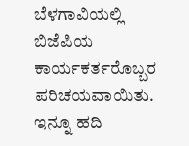ಬೆಳಗಾವಿಯಲ್ಲಿ ಬಿಜೆಪಿಯ ಕಾರ್ಯಕರ್ತರೊಬ್ಬರ ಪರಿಚಯವಾಯಿತು. ಇನ್ನೂ ಹದಿ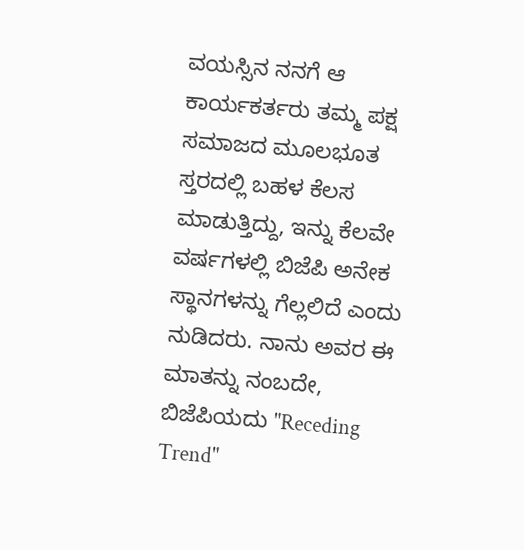ವಯಸ್ಸಿನ ನನಗೆ ಆ ಕಾರ್ಯಕರ್ತರು ತಮ್ಮ ಪಕ್ಷ ಸಮಾಜದ ಮೂಲಭೂತ ಸ್ತರದಲ್ಲಿ ಬಹಳ ಕೆಲಸ ಮಾಡುತ್ತಿದ್ದು, ಇನ್ನು ಕೆಲವೇ ವರ್ಷಗಳಲ್ಲಿ ಬಿಜೆಪಿ ಅನೇಕ ಸ್ಥಾನಗಳನ್ನು ಗೆಲ್ಲಲಿದೆ ಎಂದು ನುಡಿದರು. ನಾನು ಅವರ ಈ ಮಾತನ್ನು ನಂಬದೇ, ಬಿಜೆಪಿಯದು "Receding Trend"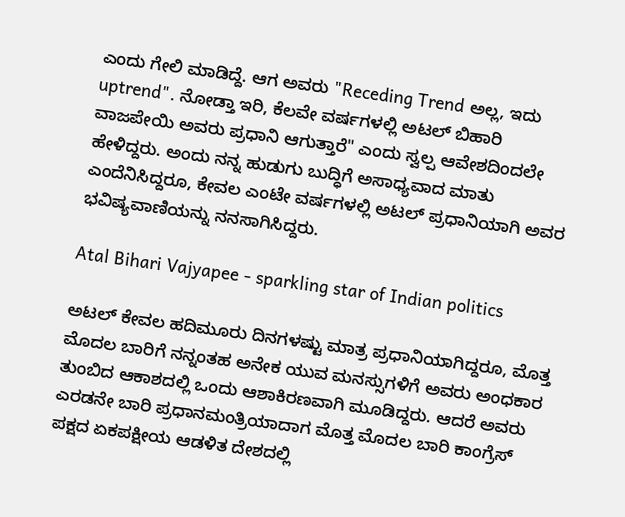ಎಂದು ಗೇಲಿ ಮಾಡಿದ್ದೆ. ಆಗ ಅವರು "Receding Trend ಅಲ್ಲ, ಇದು uptrend". ನೋಡ್ತಾ ಇರಿ, ಕೆಲವೇ ವರ್ಷಗಳಲ್ಲಿ ಅಟಲ್ ಬಿಹಾರಿ ವಾಜಪೇಯಿ ಅವರು ಪ್ರಧಾನಿ ಆಗುತ್ತಾರೆ" ಎಂದು ಸ್ವಲ್ಪ ಆವೇಶದಿಂದಲೇ ಹೇಳಿದ್ದರು. ಅಂದು ನನ್ನ ಹುಡುಗು ಬುದ್ಧಿಗೆ ಅಸಾಧ್ಯವಾದ ಮಾತು ಎಂದೆನಿಸಿದ್ದರೂ, ಕೇವಲ ಎಂಟೇ ವರ್ಷಗಳಲ್ಲಿ ಅಟಲ್ ಪ್ರಧಾನಿಯಾಗಿ ಅವರ ಭವಿಷ್ಯವಾಣಿಯನ್ನು ನನಸಾಗಿಸಿದ್ದರು.

Atal Bihari Vajyapee - sparkling star of Indian politics

ಅಟಲ್ ಕೇವಲ ಹದಿಮೂರು ದಿನಗಳಷ್ಟು ಮಾತ್ರ ಪ್ರಧಾನಿಯಾಗಿದ್ದರೂ, ಮೊತ್ತ ಮೊದಲ ಬಾರಿಗೆ ನನ್ನಂತಹ ಅನೇಕ ಯುವ ಮನಸ್ಸುಗಳಿಗೆ ಅವರು ಅಂಧಕಾರ ತುಂಬಿದ ಆಕಾಶದಲ್ಲಿ ಒಂದು ಆಶಾಕಿರಣವಾಗಿ ಮೂಡಿದ್ದರು. ಆದರೆ ಅವರು ಎರಡನೇ ಬಾರಿ ಪ್ರಧಾನಮಂತ್ರಿಯಾದಾಗ ಮೊತ್ತ ಮೊದಲ ಬಾರಿ ಕಾಂಗ್ರೆಸ್ ಪಕ್ಷದ ಏಕಪಕ್ಷೀಯ ಆಡಳಿತ ದೇಶದಲ್ಲಿ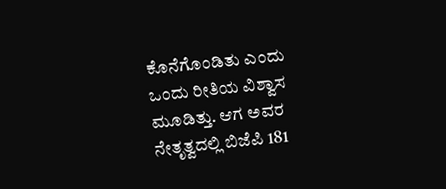ಕೊನೆಗೊಂಡಿತು ಎಂದು ಒಂದು ರೀತಿಯ ವಿಶ್ವಾಸ ಮೂಡಿತ್ತು. ಆಗ ಅವರ ನೇತೃತ್ವದಲ್ಲಿ ಬಿಜೆಪಿ 181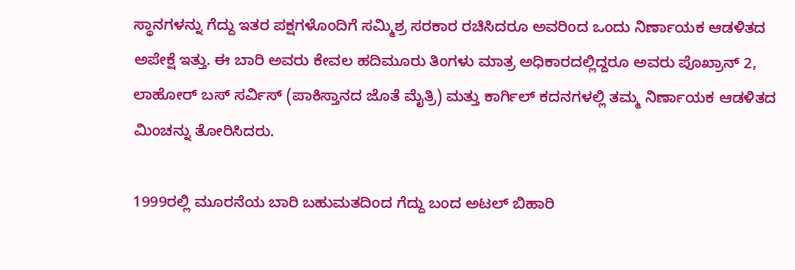ಸ್ಥಾನಗಳನ್ನು ಗೆದ್ದು ಇತರ ಪಕ್ಷಗಳೊಂದಿಗೆ ಸಮ್ಮಿಶ್ರ ಸರಕಾರ ರಚಿಸಿದರೂ ಅವರಿಂದ ಒಂದು ನಿರ್ಣಾಯಕ ಆಡಳಿತದ ಅಪೇಕ್ಷೆ ಇತ್ತು. ಈ ಬಾರಿ ಅವರು ಕೇವಲ ಹದಿಮೂರು ತಿಂಗಳು ಮಾತ್ರ ಅಧಿಕಾರದಲ್ಲಿದ್ದರೂ ಅವರು ಪೊಖ್ರಾನ್ 2, ಲಾಹೋರ್ ಬಸ್ ಸರ್ವಿಸ್ (ಪಾಕಿಸ್ತಾನದ ಜೊತೆ ಮೈತ್ರಿ) ಮತ್ತು ಕಾರ್ಗಿಲ್ ಕದನಗಳಲ್ಲಿ ತಮ್ಮ ನಿರ್ಣಾಯಕ ಆಡಳಿತದ ಮಿಂಚನ್ನು ತೋರಿಸಿದರು.

1999ರಲ್ಲಿ ಮೂರನೆಯ ಬಾರಿ ಬಹುಮತದಿಂದ ಗೆದ್ದು ಬಂದ ಅಟಲ್ ಬಿಹಾರಿ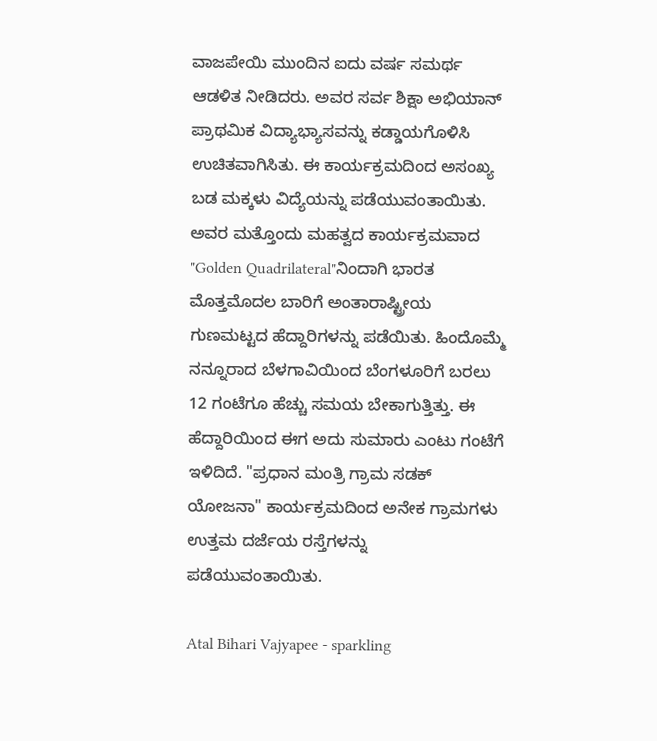ವಾಜಪೇಯಿ ಮುಂದಿನ ಐದು ವರ್ಷ ಸಮರ್ಥ ಆಡಳಿತ ನೀಡಿದರು. ಅವರ ಸರ್ವ ಶಿಕ್ಷಾ ಅಭಿಯಾನ್ ಪ್ರಾಥಮಿಕ ವಿದ್ಯಾಭ್ಯಾಸವನ್ನು ಕಡ್ಡಾಯಗೊಳಿಸಿ ಉಚಿತವಾಗಿಸಿತು. ಈ ಕಾರ್ಯಕ್ರಮದಿಂದ ಅಸಂಖ್ಯ ಬಡ ಮಕ್ಕಳು ವಿದ್ಯೆಯನ್ನು ಪಡೆಯುವಂತಾಯಿತು. ಅವರ ಮತ್ತೊಂದು ಮಹತ್ವದ ಕಾರ್ಯಕ್ರಮವಾದ "Golden Quadrilateral"ನಿಂದಾಗಿ ಭಾರತ ಮೊತ್ತಮೊದಲ ಬಾರಿಗೆ ಅಂತಾರಾಷ್ಟ್ರೀಯ ಗುಣಮಟ್ಟದ ಹೆದ್ದಾರಿಗಳನ್ನು ಪಡೆಯಿತು. ಹಿಂದೊಮ್ಮೆ ನನ್ನೂರಾದ ಬೆಳಗಾವಿಯಿಂದ ಬೆಂಗಳೂರಿಗೆ ಬರಲು 12 ಗಂಟೆಗೂ ಹೆಚ್ಚು ಸಮಯ ಬೇಕಾಗುತ್ತಿತ್ತು. ಈ ಹೆದ್ದಾರಿಯಿಂದ ಈಗ ಅದು ಸುಮಾರು ಎಂಟು ಗಂಟೆಗೆ ಇಳಿದಿದೆ. "ಪ್ರಧಾನ ಮಂತ್ರಿ ಗ್ರಾಮ ಸಡಕ್ ಯೋಜನಾ" ಕಾರ್ಯಕ್ರಮದಿಂದ ಅನೇಕ ಗ್ರಾಮಗಳು ಉತ್ತಮ ದರ್ಜೆಯ ರಸ್ತೆಗಳನ್ನು ಪಡೆಯುವಂತಾಯಿತು.

Atal Bihari Vajyapee - sparkling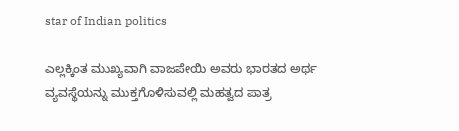star of Indian politics

ಎಲ್ಲಕ್ಕಿಂತ ಮುಖ್ಯವಾಗಿ ವಾಜಪೇಯಿ ಅವರು ಭಾರತದ ಅರ್ಥ ವ್ಯವಸ್ಥೆಯನ್ನು ಮುಕ್ತಗೊಳಿಸುವಲ್ಲಿ ಮಹತ್ವದ ಪಾತ್ರ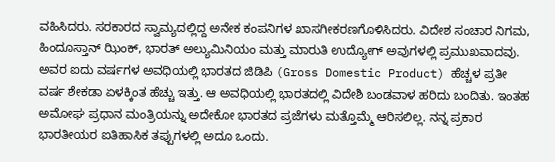ವಹಿಸಿದರು. ಸರಕಾರದ ಸ್ವಾಮ್ಯದಲ್ಲಿದ್ದ ಅನೇಕ ಕಂಪನಿಗಳ ಖಾಸಗೀಕರಣಗೊಳಿಸಿದರು. ವಿದೇಶ ಸಂಚಾರ ನಿಗಮ, ಹಿಂದೂಸ್ತಾನ್ ಝಿಂಕ್, ಭಾರತ್ ಅಲ್ಯುಮಿನಿಯಂ ಮತ್ತು ಮಾರುತಿ ಉದ್ಯೋಗ್ ಅವುಗಳಲ್ಲಿ ಪ್ರಮುಖವಾದವು. ಅವರ ಐದು ವರ್ಷಗಳ ಅವಧಿಯಲ್ಲಿ ಭಾರತದ ಜಿಡಿಪಿ (Gross Domestic Product) ಹೆಚ್ಚಳ ಪ್ರತೀ ವರ್ಷ ಶೇಕಡಾ ಏಳಕ್ಕಿಂತ ಹೆಚ್ಚು ಇತ್ತು. ಆ ಅವಧಿಯಲ್ಲಿ ಭಾರತದಲ್ಲಿ ವಿದೇಶಿ ಬಂಡವಾಳ ಹರಿದು ಬಂದಿತು. ಇಂತಹ ಅಮೋಘ ಪ್ರಧಾನ ಮಂತ್ರಿಯನ್ನು ಅದೇಕೋ ಭಾರತದ ಪ್ರಜೆಗಳು ಮತ್ತೊಮ್ಮೆ ಆರಿಸಲಿಲ್ಲ. ನನ್ನ ಪ್ರಕಾರ ಭಾರತೀಯರ ಐತಿಹಾಸಿಕ ತಪ್ಪುಗಳಲ್ಲಿ ಅದೂ ಒಂದು.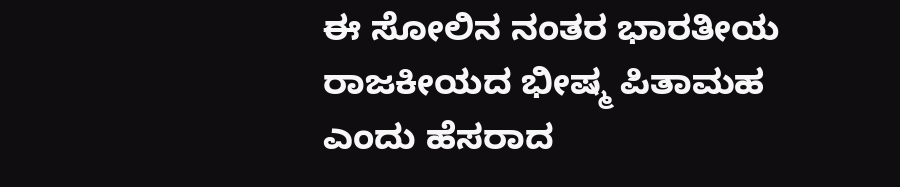ಈ ಸೋಲಿನ ನಂತರ ಭಾರತೀಯ ರಾಜಕೀಯದ ಭೀಷ್ಮ ಪಿತಾಮಹ ಎಂದು ಹೆಸರಾದ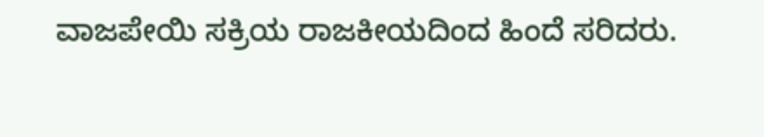ವಾಜಪೇಯಿ ಸಕ್ರಿಯ ರಾಜಕೀಯದಿಂದ ಹಿಂದೆ ಸರಿದರು.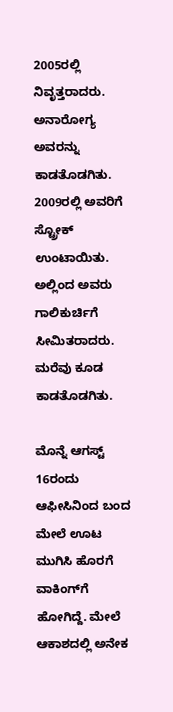2005ರಲ್ಲಿ ನಿವೃತ್ತರಾದರು. ಅನಾರೋಗ್ಯ ಅವರನ್ನು ಕಾಡತೊಡಗಿತು. 2009ರಲ್ಲಿ ಅವರಿಗೆ ಸ್ಟ್ರೋಕ್ ಉಂಟಾಯಿತು. ಅಲ್ಲಿಂದ ಅವರು ಗಾಲಿಕುರ್ಚಿಗೆ ಸೀಮಿತರಾದರು. ಮರೆವು ಕೂಡ ಕಾಡತೊಡಗಿತು.

ಮೊನ್ನೆ ಆಗಸ್ಟ್ 16ರಂದು ಆಫೀಸಿನಿಂದ ಬಂದ ಮೇಲೆ ಊಟ ಮುಗಿಸಿ ಹೊರಗೆ ವಾಕಿಂಗ್‍ಗೆ ಹೋಗಿದ್ದೆ. ಮೇಲೆ ಆಕಾಶದಲ್ಲಿ ಅನೇಕ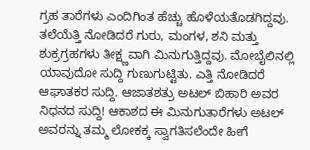ಗ್ರಹ ತಾರೆಗಳು ಎಂದಿಗಿಂತ ಹೆಚ್ಚು ಹೊಳೆಯತೊಡಗಿದ್ದವು. ತಲೆಯೆತ್ತಿ ನೋಡಿದರೆ ಗುರು, ಮಂಗಳ, ಶನಿ ಮತ್ತು ಶುಕ್ರಗ್ರಹಗಳು ತೀಕ್ಷ್ಣವಾಗಿ ಮಿನುಗುತ್ತಿದ್ದವು. ಮೋಬೈಲಿನಲ್ಲಿ ಯಾವುದೋ ಸುದ್ದಿ ಗುಣುಗುಟ್ಟಿತು. ಎತ್ತಿ ನೋಡಿದರೆ ಆಘಾತಕರ ಸುದ್ದಿ. ಆಜಾತಶತ್ರು ಅಟಲ್ ಬಿಹಾರಿ ಅವರ ನಿಧನದ ಸುದ್ದಿ! ಆಕಾಶದ ಈ ಮಿನುಗುತಾರೆಗಳು ಅಟಲ್ ಅವರನ್ನು ತಮ್ಮ ಲೋಕಕ್ಕ ಸ್ವಾಗತಿಸಲೆಂದೇ ಹೀಗೆ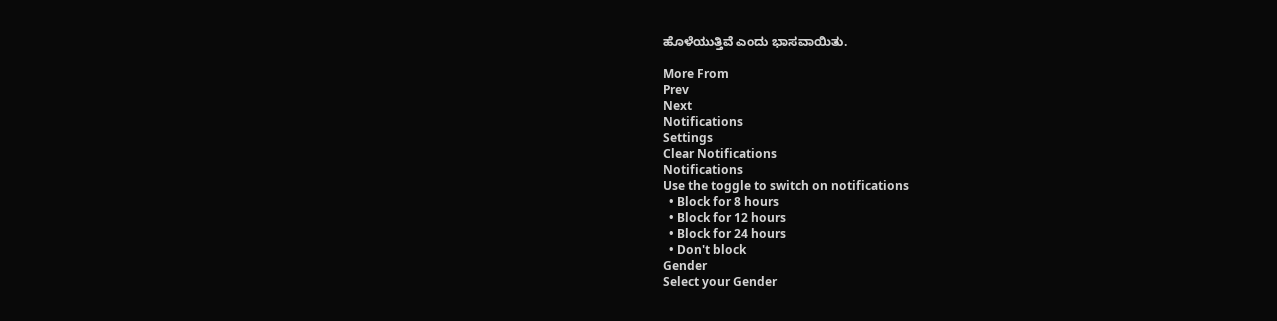ಹೊಳೆಯುತ್ತಿವೆ ಎಂದು ಭಾಸವಾಯಿತು.

More From
Prev
Next
Notifications
Settings
Clear Notifications
Notifications
Use the toggle to switch on notifications
  • Block for 8 hours
  • Block for 12 hours
  • Block for 24 hours
  • Don't block
Gender
Select your Gender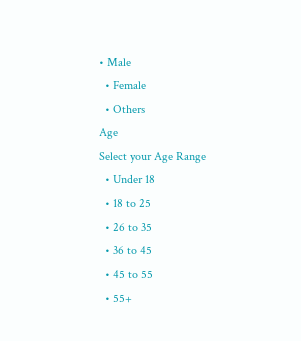• Male
  • Female
  • Others
Age
Select your Age Range
  • Under 18
  • 18 to 25
  • 26 to 35
  • 36 to 45
  • 45 to 55
  • 55+